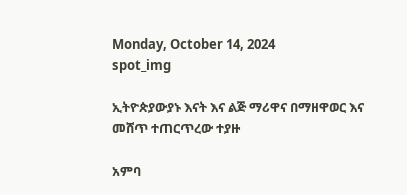Monday, October 14, 2024
spot_img

ኢትዮጵያውያኑ እናት እና ልጅ ማሪዋና በማዘዋወር እና መሸጥ ተጠርጥረው ተያዙ

አምባ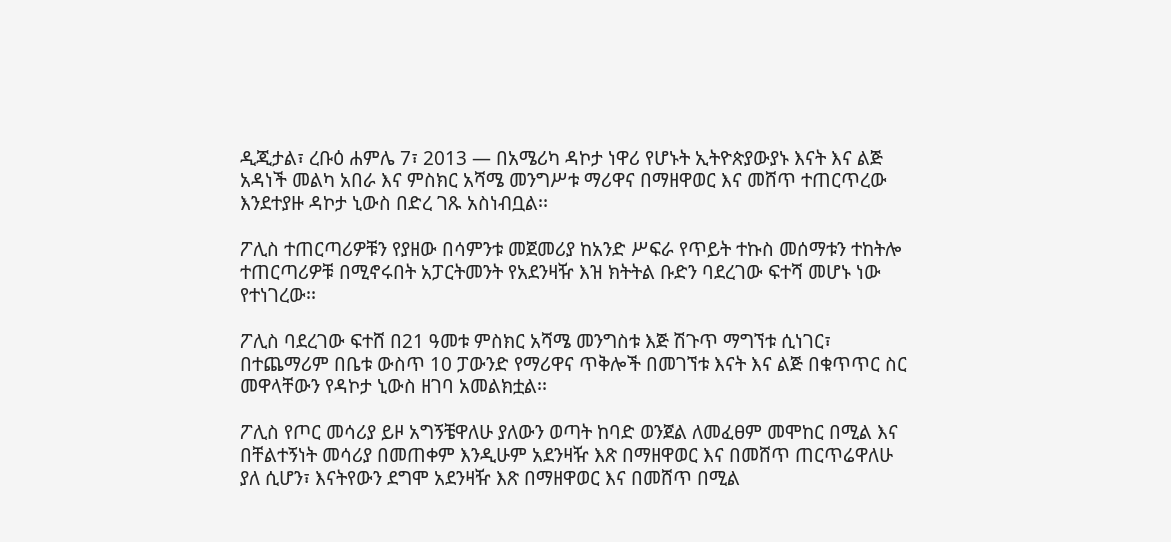ዲጂታል፣ ረቡዕ ሐምሌ 7፣ 2013 ― በአሜሪካ ዳኮታ ነዋሪ የሆኑት ኢትዮጵያውያኑ እናት እና ልጅ አዳነች መልካ አበራ እና ምስክር አሻሜ መንግሥቱ ማሪዋና በማዘዋወር እና መሸጥ ተጠርጥረው እንደተያዙ ዳኮታ ኒውስ በድረ ገጹ አስነብቧል፡፡

ፖሊስ ተጠርጣሪዎቹን የያዘው በሳምንቱ መጀመሪያ ከአንድ ሥፍራ የጥይት ተኩስ መሰማቱን ተከትሎ ተጠርጣሪዎቹ በሚኖሩበት አፓርትመንት የአደንዛዥ እዝ ክትትል ቡድን ባደረገው ፍተሻ መሆኑ ነው የተነገረው፡፡

ፖሊስ ባደረገው ፍተሸ በ21 ዓመቱ ምስክር አሻሜ መንግስቱ እጅ ሽጉጥ ማግኘቱ ሲነገር፣ በተጨማሪም በቤቱ ውስጥ 10 ፓውንድ የማሪዋና ጥቅሎች በመገኘቱ እናት እና ልጅ በቁጥጥር ስር መዋላቸውን የዳኮታ ኒውስ ዘገባ አመልክቷል፡፡

ፖሊስ የጦር መሳሪያ ይዞ አግኝቼዋለሁ ያለውን ወጣት ከባድ ወንጀል ለመፈፀም መሞከር በሚል እና በቸልተኝነት መሳሪያ በመጠቀም እንዲሁም አደንዛዥ እጽ በማዘዋወር እና በመሸጥ ጠርጥሬዋለሁ ያለ ሲሆን፣ እናትየውን ደግሞ አደንዛዥ እጽ በማዘዋወር እና በመሸጥ በሚል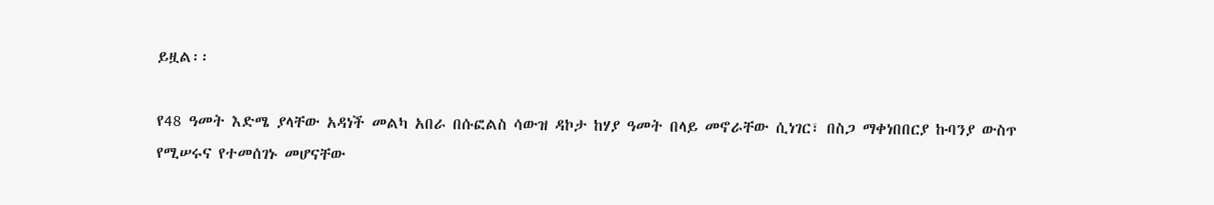ይዟል፡፡

የ48 ዓመት እድሜ ያላቸው አዳነች መልካ አበራ በሱፎልስ ሳውዝ ዳኮታ ከሃያ ዓመት በላይ መኖራቸው ሲነገር፣ በስጋ ማቀነበበርያ ኩባንያ ውስጥ የሚሠሩና የተመሰገኑ መሆናቸው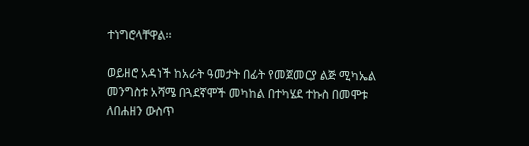ተነግሮላቸዋል፡፡

ወይዘሮ አዳነች ከአራት ዓመታት በፊት የመጀመርያ ልጅ ሚካኤል መንግስቱ አሻሜ በጓደኛሞች መካከል በተካሄደ ተኩስ በመሞቱ ለበሐዘን ውስጥ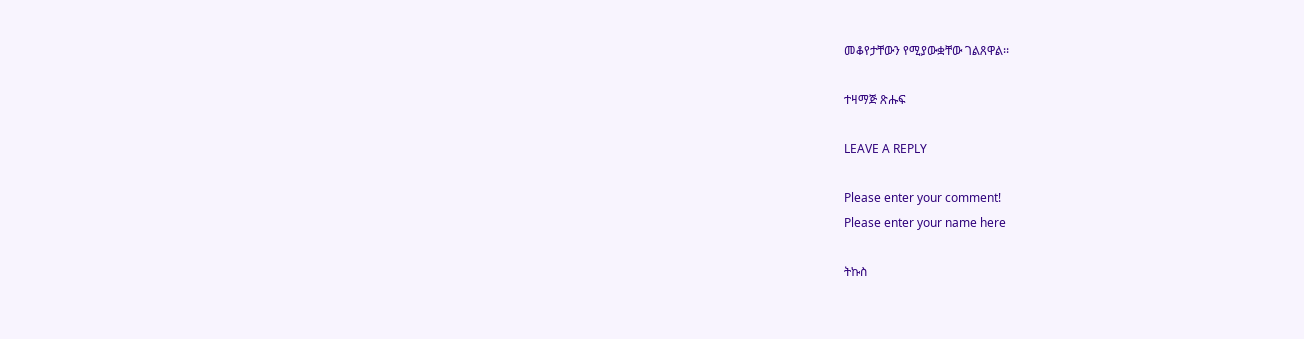መቆየታቸውን የሚያውቋቸው ገልጸዋል፡፡

ተዛማጅ ጽሑፍ

LEAVE A REPLY

Please enter your comment!
Please enter your name here

ትኩስ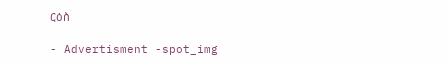ርዕስ

- Advertisment -spot_img